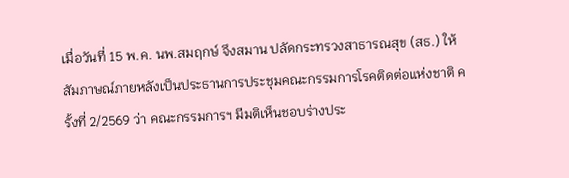เมื่อวันที่ 15 พ.ค. นพ.สมฤกษ์ จึงสมาน ปลัดกระทรวงสาธารณสุข (สธ.) ให้สัมภาษณ์ภายหลังเป็นประธานการประชุมคณะกรรมการโรคติดต่อแห่งชาติ ครั้งที่ 2/2569 ว่า คณะกรรมการฯ มีมติเห็นชอบร่างประ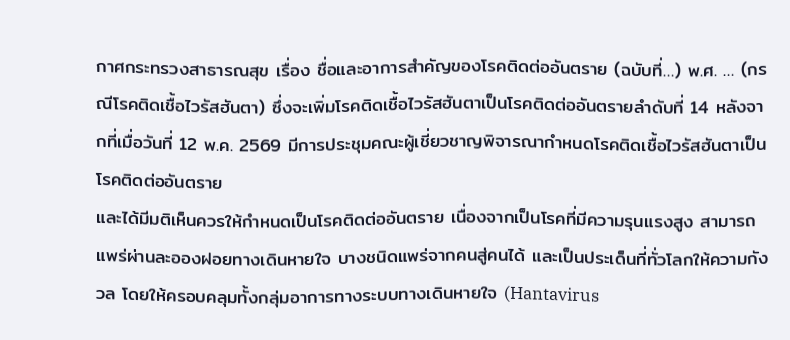กาศกระทรวงสาธารณสุข เรื่อง ชื่อและอาการสำคัญของโรคติดต่ออันตราย (ฉบับที่…) พ.ศ. … (กรณีโรคติดเชื้อไวรัสฮันตา) ซึ่งจะเพิ่มโรคติดเชื้อไวรัสฮันตาเป็นโรคติดต่ออันตรายลำดับที่ 14 หลังจากที่เมื่อวันที่ 12 พ.ค. 2569 มีการประชุมคณะผู้เชี่ยวชาญพิจารณากำหนดโรคติดเชื้อไวรัสฮันตาเป็นโรคติดต่ออันตราย
และได้มีมติเห็นควรให้กำหนดเป็นโรคติดต่ออันตราย เนื่องจากเป็นโรคที่มีความรุนแรงสูง สามารถแพร่ผ่านละอองฝอยทางเดินหายใจ บางชนิดแพร่จากคนสู่คนได้ และเป็นประเด็นที่ทั่วโลกให้ความกังวล โดยให้ครอบคลุมทั้งกลุ่มอาการทางระบบทางเดินหายใจ (Hantavirus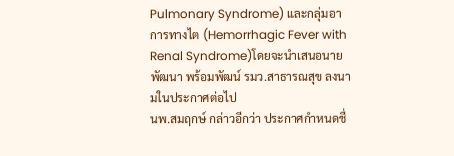Pulmonary Syndrome) และกลุ่มอาการทางไต (Hemorrhagic Fever with Renal Syndrome)โดยจะนำเสนอนายพัฒนา พร้อมพัฒน์ รมว.สาธารณสุข ลงนามในประกาศต่อไป
นพ.สมฤกษ์ กล่าวอีกว่า ประกาศกำหนดชื่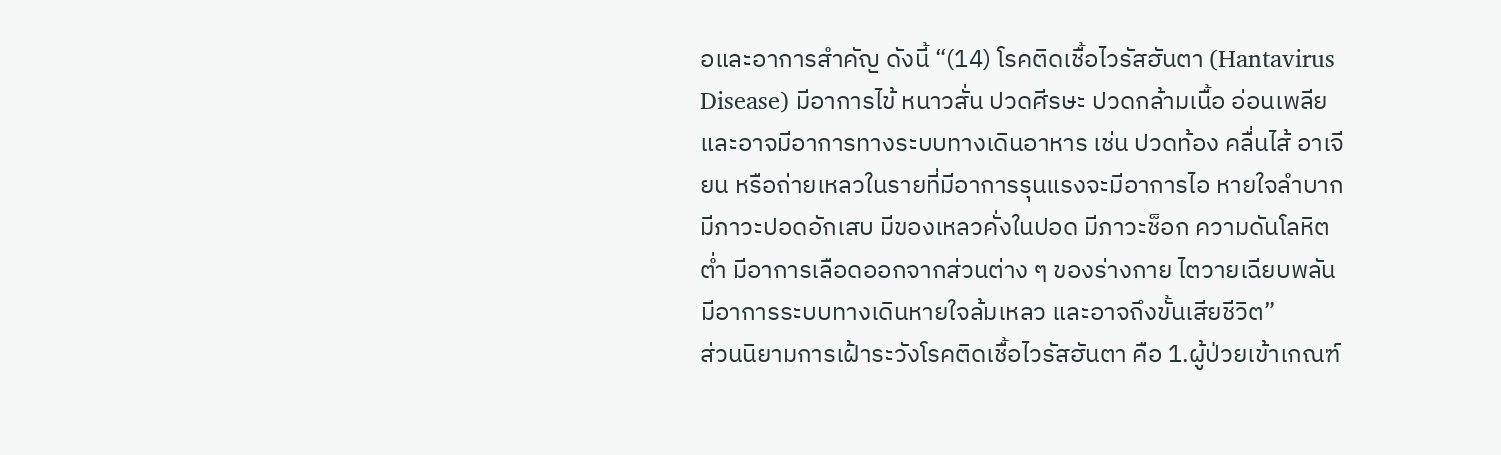อและอาการสำคัญ ดังนี้ “(14) โรคติดเชื้อไวรัสฮันตา (Hantavirus Disease) มีอาการไข้ หนาวสั่น ปวดศีรษะ ปวดกล้ามเนื้อ อ่อนเพลีย และอาจมีอาการทางระบบทางเดินอาหาร เช่น ปวดท้อง คลื่นไส้ อาเจียน หรือถ่ายเหลวในรายที่มีอาการรุนแรงจะมีอาการไอ หายใจลำบาก มีภาวะปอดอักเสบ มีของเหลวคั่งในปอด มีภาวะช็อก ความดันโลหิตต่ำ มีอาการเลือดออกจากส่วนต่าง ๆ ของร่างกาย ไตวายเฉียบพลัน มีอาการระบบทางเดินหายใจล้มเหลว และอาจถึงขั้นเสียชีวิต”
ส่วนนิยามการเฝ้าระวังโรคติดเชื้อไวรัสฮันตา คือ 1.ผู้ป่วยเข้าเกณฑ์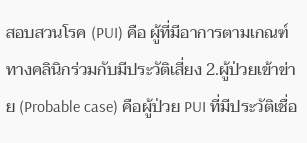สอบสวนโรค (PUI) คือ ผู้ที่มีอาการตามเกณฑ์ทางคลินิกร่วมกับมีประวัติเสี่ยง 2.ผู้ป่วยเข้าข่าย (Probable case) คือผู้ป่วย PUI ที่มีประวัติเชื่อ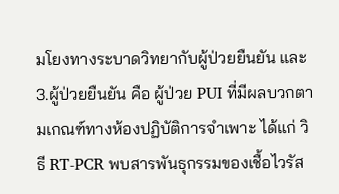มโยงทางระบาดวิทยากับผู้ป่วยยืนยัน และ 3.ผู้ป่วยยืนยัน คือ ผู้ป่วย PUI ที่มีผลบวกตามเกณฑ์ทางห้องปฏิบัติการจำเพาะ ได้แก่ วิธี RT-PCR พบสารพันธุกรรมของเชื้อไวรัส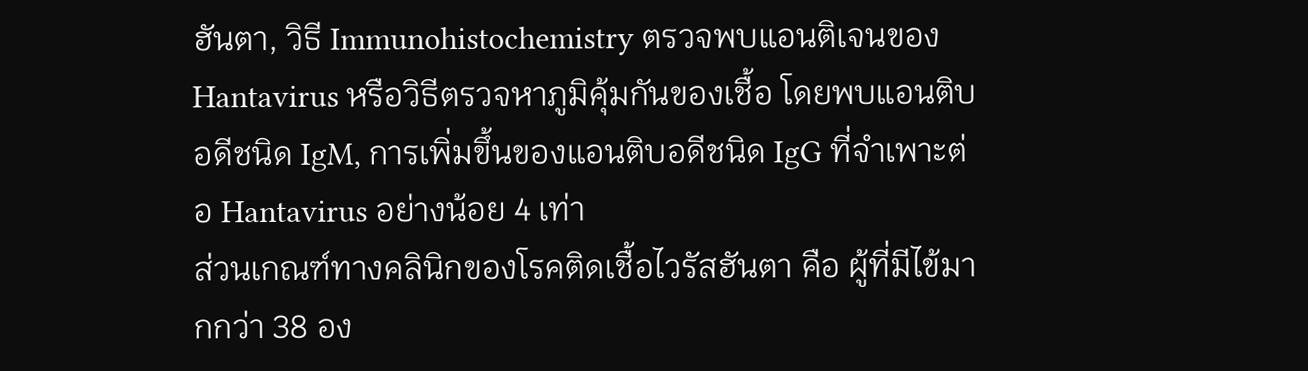ฮันตา, วิธี Immunohistochemistry ตรวจพบแอนติเจนของ Hantavirus หรือวิธีตรวจหาภูมิคุ้มกันของเชื้อ โดยพบแอนติบอดีชนิด IgM, การเพิ่มขึ้นของแอนติบอดีชนิด IgG ที่จำเพาะต่อ Hantavirus อย่างน้อย 4 เท่า
ส่วนเกณฑ์ทางคลินิกของโรคติดเชื้อไวรัสฮันตา คือ ผู้ที่มีไข้มากกว่า 38 อง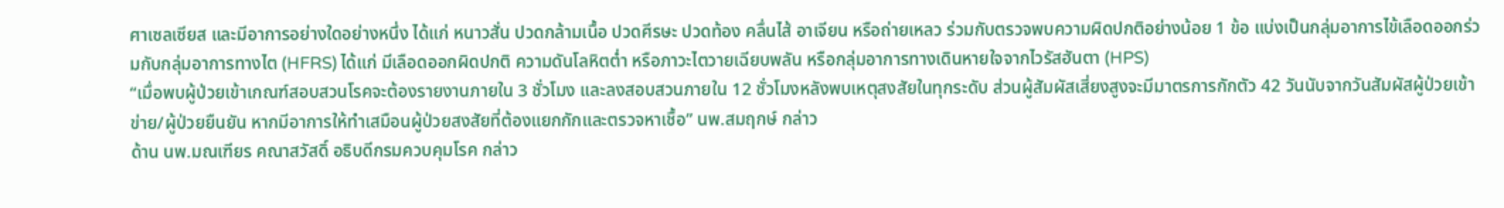ศาเซลเซียส และมีอาการอย่างใดอย่างหนึ่ง ได้แก่ หนาวสั่น ปวดกล้ามเนื้อ ปวดศีรษะ ปวดท้อง คลื่นไส้ อาเจียน หรือถ่ายเหลว ร่วมกับตรวจพบความผิดปกติอย่างน้อย 1 ข้อ แบ่งเป็นกลุ่มอาการไข้เลือดออกร่วมกับกลุ่มอาการทางไต (HFRS) ได้แก่ มีเลือดออกผิดปกติ ความดันโลหิตต่ำ หรือภาวะไตวายเฉียบพลัน หรือกลุ่มอาการทางเดินหายใจจากไวรัสฮันตา (HPS)
“เมื่อพบผู้ป่วยเข้าเกณฑ์สอบสวนโรคจะต้องรายงานภายใน 3 ชั่วโมง และลงสอบสวนภายใน 12 ชั่วโมงหลังพบเหตุสงสัยในทุกระดับ ส่วนผู้สัมผัสเสี่ยงสูงจะมีมาตรการกักตัว 42 วันนับจากวันสัมผัสผู้ป่วยเข้าข่าย/ผู้ป่วยยืนยัน หากมีอาการให้ทำเสมือนผู้ป่วยสงสัยที่ต้องแยกกักและตรวจหาเชื้อ” นพ.สมฤกษ์ กล่าว
ด้าน นพ.มณเฑียร คณาสวัสดิ์ อธิบดีกรมควบคุมโรค กล่าว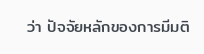ว่า ปัจจัยหลักของการมีมติ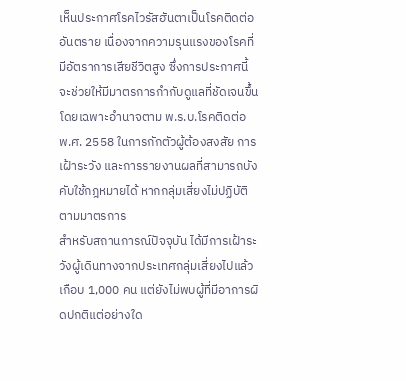เห็นประกาศโรคไวรัสฮันตาเป็นโรคติดต่ออันตราย เนื่องจากความรุนแรงของโรคที่มีอัตราการเสียชีวิตสูง ซึ่งการประกาศนี้จะช่วยให้มีมาตรการกำกับดูแลที่ชัดเจนขึ้น โดยเฉพาะอำนาจตาม พ.ร.บ.โรคติดต่อ พ.ศ. 2558 ในการกักตัวผู้ต้องสงสัย การเฝ้าระวัง และการรายงานผลที่สามารถบังคับใช้กฎหมายได้ หากกลุ่มเสี่ยงไม่ปฏิบัติตามมาตรการ
สำหรับสถานการณ์ปัจจุบัน ได้มีการเฝ้าระวังผู้เดินทางจากประเทศกลุ่มเสี่ยงไปแล้วเกือบ 1,000 คน แต่ยังไม่พบผู้ที่มีอาการผิดปกติแต่อย่างใด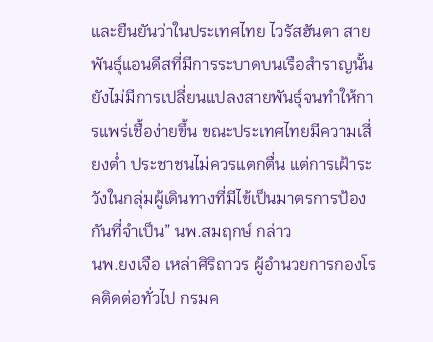และยืนยันว่าในประเทศไทย ไวรัสฮันตา สายพันธุ์แอนดีสที่มีการระบาดบนเรือสำราญนั้น ยังไม่มีการเปลี่ยนแปลงสายพันธุ์จนทำให้การแพร่เชื้อง่ายขึ้น ขณะประเทศไทยมีความเสี่ยงต่ำ ประชาชนไม่ควรแตกตื่น แต่การเฝ้าระวังในกลุ่มผู้เดินทางที่มีไข้เป็นมาตรการป้องกันที่จำเป็น” นพ.สมฤกษ์ กล่าว
นพ.ยงเจือ เหล่าศิริถาวร ผู้อำนวยการกองโรคติดต่อทั่วไป กรมค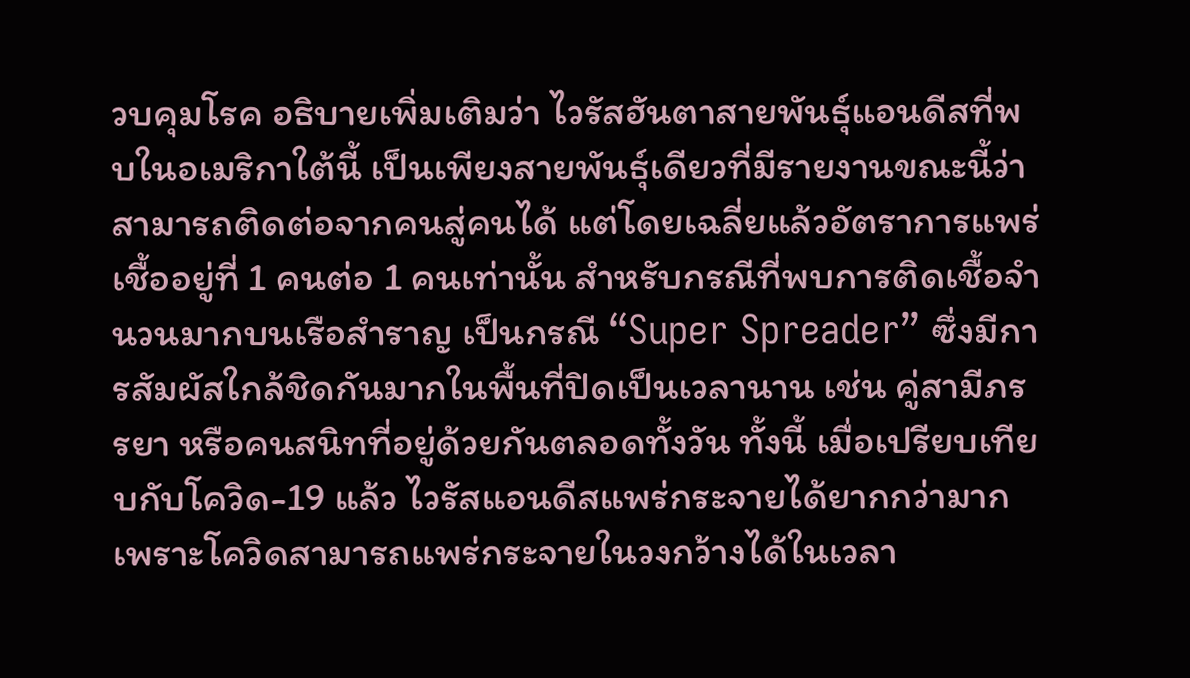วบคุมโรค อธิบายเพิ่มเติมว่า ไวรัสฮันตาสายพันธุ์แอนดีสที่พบในอเมริกาใต้นี้ เป็นเพียงสายพันธุ์เดียวที่มีรายงานขณะนี้ว่าสามารถติดต่อจากคนสู่คนได้ แต่โดยเฉลี่ยแล้วอัตราการแพร่เชื้ออยู่ที่ 1 คนต่อ 1 คนเท่านั้น สำหรับกรณีที่พบการติดเชื้อจำนวนมากบนเรือสำราญ เป็นกรณี “Super Spreader” ซึ่งมีการสัมผัสใกล้ชิดกันมากในพื้นที่ปิดเป็นเวลานาน เช่น คู่สามีภรรยา หรือคนสนิทที่อยู่ด้วยกันตลอดทั้งวัน ทั้งนี้ เมื่อเปรียบเทียบกับโควิด-19 แล้ว ไวรัสแอนดีสแพร่กระจายได้ยากกว่ามาก เพราะโควิดสามารถแพร่กระจายในวงกว้างได้ในเวลา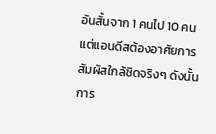อันสั้นจาก 1 คนไป 10 คน แต่แอนดีสต้องอาศัยการสัมผัสใกล้ชิดจริงๆ ดังนั้น การ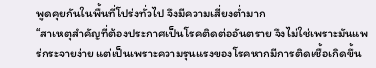พูดคุยกันในพื้นที่โปร่งทั่วไป จึงมีความเสี่ยงต่ำมาก
“สาเหตุสำคัญที่ต้องประกาศเป็นโรคติดต่ออันตราย จึงไม่ใช่เพราะมันแพร่กระจายง่าย แต่เป็นเพราะความรุนแรงของโรคหากมีการติดเชื้อเกิดขึ้น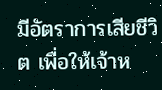มีอัตราการเสียชีวิต เพื่อให้เจ้าห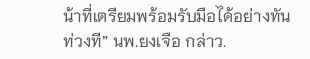น้าที่เตรียมพร้อมรับมือได้อย่างทันท่วงที” นพ.ยงเจือ กล่าว.